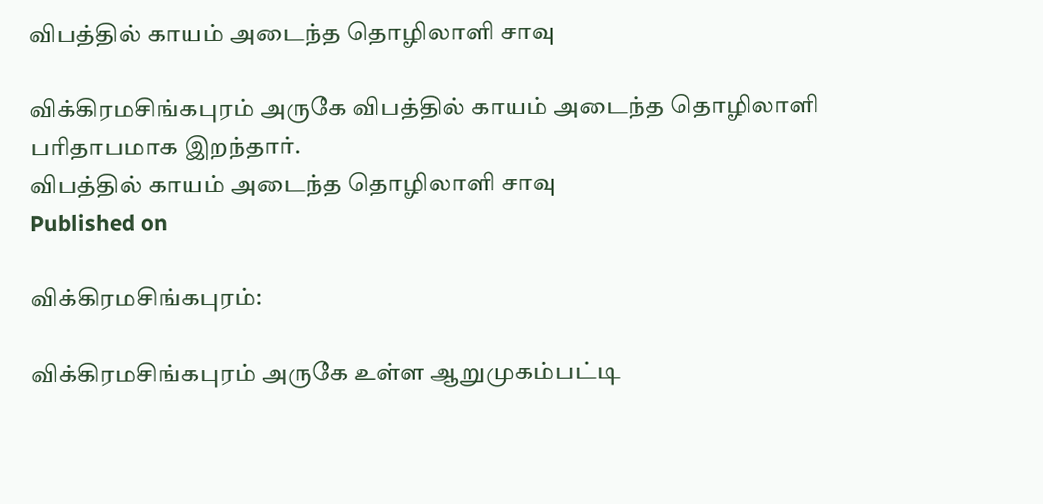விபத்தில் காயம் அடைந்த தொழிலாளி சாவு

விக்கிரமசிங்கபுரம் அருகே விபத்தில் காயம் அடைந்த தொழிலாளி பரிதாபமாக இறந்தார்.
விபத்தில் காயம் அடைந்த தொழிலாளி சாவு
Published on

விக்கிரமசிங்கபுரம்:

விக்கிரமசிங்கபுரம் அருகே உள்ள ஆறுமுகம்பட்டி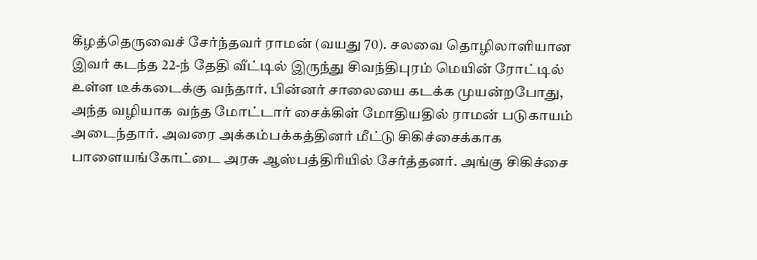கீழத்தெருவைச் சேர்ந்தவர் ராமன் (வயது 70). சலவை தொழிலாளியான இவர் கடந்த 22-ந் தேதி வீட்டில் இருந்து சிவந்திபுரம் மெயின் ரோட்டில் உள்ள டீக்கடைக்கு வந்தார். பின்னர் சாலையை கடக்க முயன்றபோது, அந்த வழியாக வந்த மோட்டார் சைக்கிள் மோதியதில் ராமன் படுகாயம் அடைந்தார். அவரை அக்கம்பக்கத்தினர் மீட்டு சிகிச்சைக்காக பாளையங்கோட்டை அரசு ஆஸ்பத்திரியில் சேர்த்தனர். அங்கு சிகிச்சை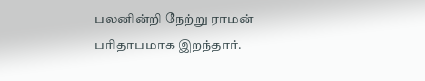பலனின்றி நேற்று ராமன் பரிதாபமாக இறந்தார்.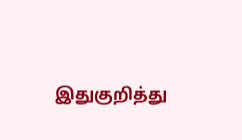இதுகுறித்து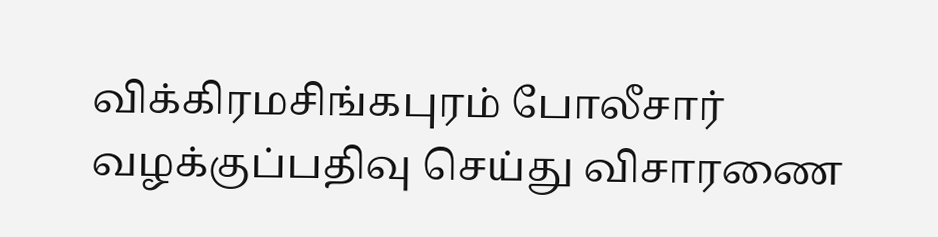விக்கிரமசிங்கபுரம் போலீசார் வழக்குப்பதிவு செய்து விசாரணை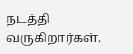நடத்தி வருகிறார்கள்.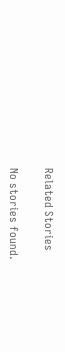Related Stories

No stories found.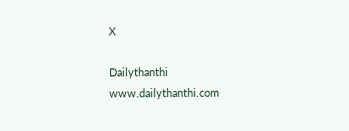X

Dailythanthi
www.dailythanthi.com